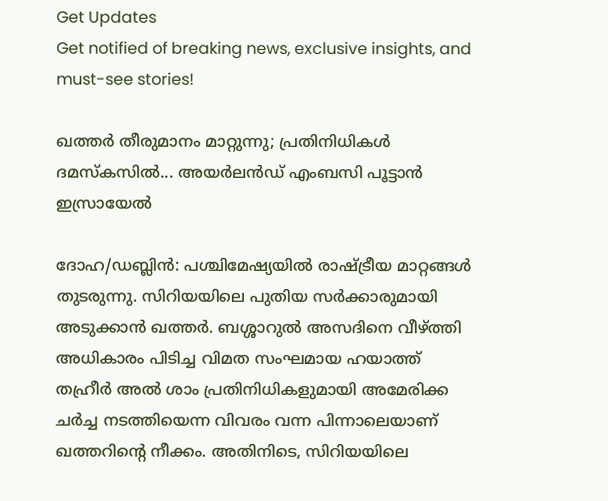Get Updates
Get notified of breaking news, exclusive insights, and must-see stories!

ഖത്തര്‍ തീരുമാനം മാറ്റുന്നു; പ്രതിനിധികള്‍ ദമസ്‌കസില്‍... അയര്‍ലന്‍ഡ് എംബസി പൂട്ടാന്‍ ഇസ്രായേല്‍

ദോഹ/ഡബ്ലിന്‍: പശ്ചിമേഷ്യയില്‍ രാഷ്ട്രീയ മാറ്റങ്ങള്‍ തുടരുന്നു. സിറിയയിലെ പുതിയ സര്‍ക്കാരുമായി അടുക്കാന്‍ ഖത്തര്‍. ബശ്ശാറുല്‍ അസദിനെ വീഴ്ത്തി അധികാരം പിടിച്ച വിമത സംഘമായ ഹയാത്ത് തഹ്രീര്‍ അല്‍ ശാം പ്രതിനിധികളുമായി അമേരിക്ക ചര്‍ച്ച നടത്തിയെന്ന വിവരം വന്ന പിന്നാലെയാണ് ഖത്തറിന്റെ നീക്കം. അതിനിടെ, സിറിയയിലെ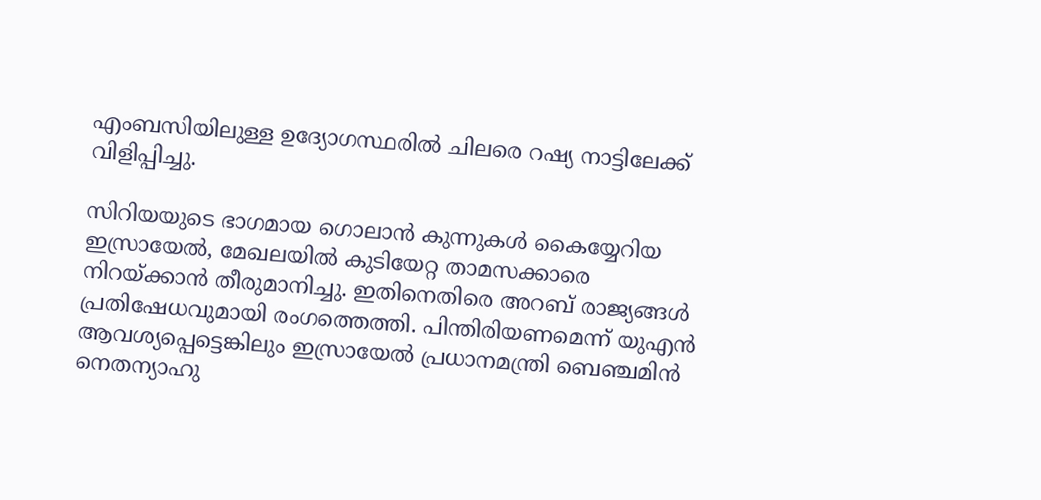എംബസിയിലുള്ള ഉദ്യോഗസ്ഥരില്‍ ചിലരെ റഷ്യ നാട്ടിലേക്ക് വിളിപ്പിച്ചു.

സിറിയയുടെ ഭാഗമായ ഗൊലാന്‍ കുന്നുകള്‍ കൈയ്യേറിയ ഇസ്രായേല്‍, മേഖലയില്‍ കുടിയേറ്റ താമസക്കാരെ നിറയ്ക്കാന്‍ തീരുമാനിച്ചു. ഇതിനെതിരെ അറബ് രാജ്യങ്ങള്‍ പ്രതിഷേധവുമായി രംഗത്തെത്തി. പിന്തിരിയണമെന്ന് യുഎന്‍ ആവശ്യപ്പെട്ടെങ്കിലും ഇസ്രായേല്‍ പ്രധാനമന്ത്രി ബെഞ്ചമിന്‍ നെതന്യാഹു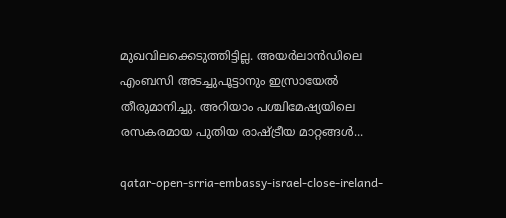മുഖവിലക്കെടുത്തിട്ടില്ല. അയര്‍ലാന്‍ഡിലെ എംബസി അടച്ചുപൂട്ടാനും ഇസ്രായേല്‍ തീരുമാനിച്ചു. അറിയാം പശ്ചിമേഷ്യയിലെ രസകരമായ പുതിയ രാഷ്ട്രീയ മാറ്റങ്ങള്‍...

qatar-open-srria-embassy-israel-close-ireland-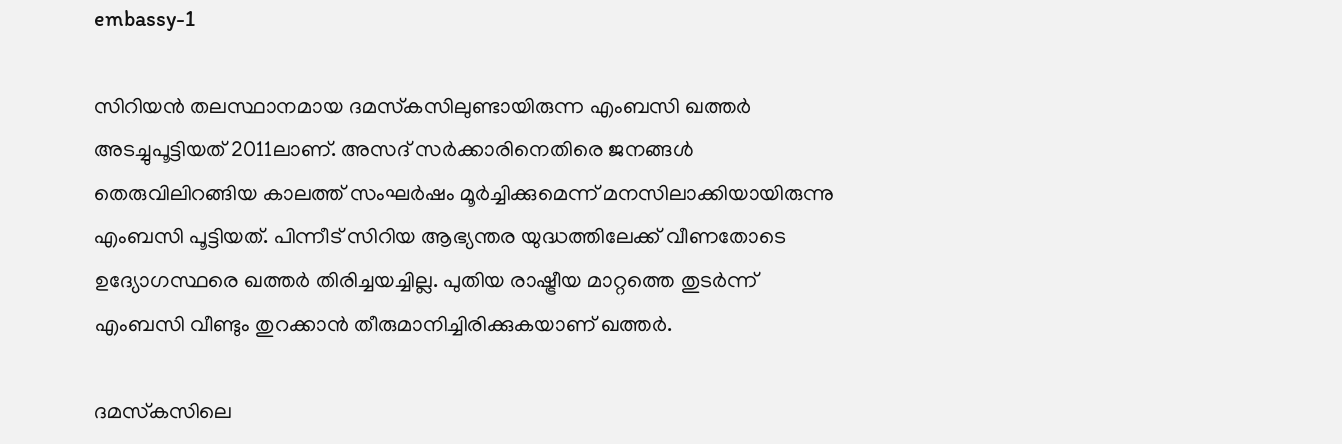embassy-1

സിറിയന്‍ തലസ്ഥാനമായ ദമസ്‌കസിലുണ്ടായിരുന്ന എംബസി ഖത്തര്‍ അടച്ചുപൂട്ടിയത് 2011ലാണ്. അസദ് സര്‍ക്കാരിനെതിരെ ജനങ്ങള്‍ തെരുവിലിറങ്ങിയ കാലത്ത് സംഘര്‍ഷം മൂര്‍ച്ചിക്കുമെന്ന് മനസിലാക്കിയായിരുന്നു എംബസി പൂട്ടിയത്. പിന്നീട് സിറിയ ആഭ്യന്തര യുദ്ധത്തിലേക്ക് വീണതോടെ ഉദ്യോഗസ്ഥരെ ഖത്തര്‍ തിരിച്ചയച്ചില്ല. പുതിയ രാഷ്ട്രീയ മാറ്റത്തെ തുടര്‍ന്ന് എംബസി വീണ്ടും തുറക്കാന്‍ തീരുമാനിച്ചിരിക്കുകയാണ് ഖത്തര്‍.

ദമസ്‌കസിലെ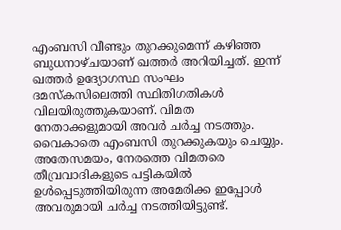എംബസി വീണ്ടും തുറക്കുമെന്ന് കഴിഞ്ഞ ബുധനാഴ്ചയാണ് ഖത്തര്‍ അറിയിച്ചത്. ഇന്ന് ഖത്തര്‍ ഉദ്യോഗസ്ഥ സംഘം ദമസ്‌കസിലെത്തി സ്ഥിതിഗതികള്‍ വിലയിരുത്തുകയാണ്. വിമത നേതാക്കളുമായി അവര്‍ ചര്‍ച്ച നടത്തും. വൈകാതെ എംബസി തുറക്കുകയും ചെയ്യും. അതേസമയം, നേരത്തെ വിമതരെ തീവ്രവാദികളുടെ പട്ടികയില്‍ ഉള്‍പ്പെടുത്തിയിരുന്ന അമേരിക്ക ഇപ്പോള്‍ അവരുമായി ചര്‍ച്ച നടത്തിയിട്ടുണ്ട്.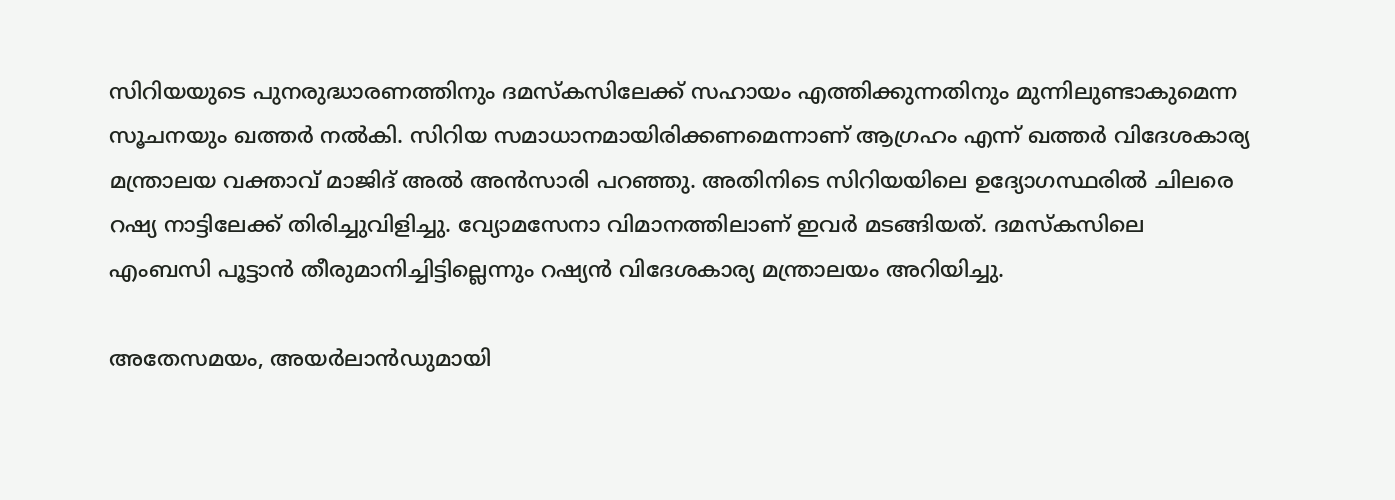സിറിയയുടെ പുനരുദ്ധാരണത്തിനും ദമസ്‌കസിലേക്ക് സഹായം എത്തിക്കുന്നതിനും മുന്നിലുണ്ടാകുമെന്ന സൂചനയും ഖത്തര്‍ നല്‍കി. സിറിയ സമാധാനമായിരിക്കണമെന്നാണ് ആഗ്രഹം എന്ന് ഖത്തര്‍ വിദേശകാര്യ മന്ത്രാലയ വക്താവ് മാജിദ് അല്‍ അന്‍സാരി പറഞ്ഞു. അതിനിടെ സിറിയയിലെ ഉദ്യോഗസ്ഥരില്‍ ചിലരെ റഷ്യ നാട്ടിലേക്ക് തിരിച്ചുവിളിച്ചു. വ്യോമസേനാ വിമാനത്തിലാണ് ഇവര്‍ മടങ്ങിയത്. ദമസ്‌കസിലെ എംബസി പൂട്ടാന്‍ തീരുമാനിച്ചിട്ടില്ലെന്നും റഷ്യന്‍ വിദേശകാര്യ മന്ത്രാലയം അറിയിച്ചു.

അതേസമയം, അയര്‍ലാന്‍ഡുമായി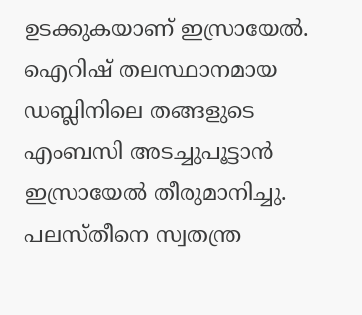ഉടക്കുകയാണ് ഇസ്രായേല്‍. ഐറിഷ് തലസ്ഥാനമായ ഡബ്ലിനിലെ തങ്ങളുടെ എംബസി അടച്ചുപൂട്ടാന്‍ ഇസ്രായേല്‍ തീരുമാനിച്ചു. പലസ്തീനെ സ്വതന്ത്ര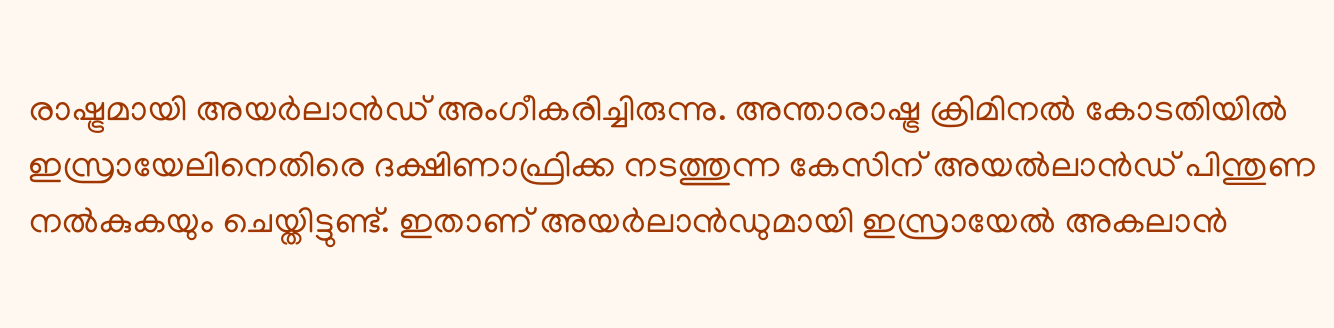രാഷ്ട്രമായി അയര്‍ലാന്‍ഡ് അംഗീകരിച്ചിരുന്നു. അന്താരാഷ്ട്ര ക്രിമിനല്‍ കോടതിയില്‍ ഇസ്രായേലിനെതിരെ ദക്ഷിണാഫ്രിക്ക നടത്തുന്ന കേസിന് അയല്‍ലാന്‍ഡ് പിന്തുണ നല്‍കുകയും ചെയ്തിട്ടുണ്ട്. ഇതാണ് അയര്‍ലാന്‍ഡുമായി ഇസ്രായേല്‍ അകലാന്‍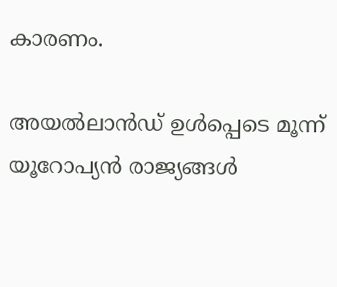കാരണം.

അയല്‍ലാന്‍ഡ് ഉള്‍പ്പെടെ മൂന്ന് യൂറോപ്യന്‍ രാജ്യങ്ങള്‍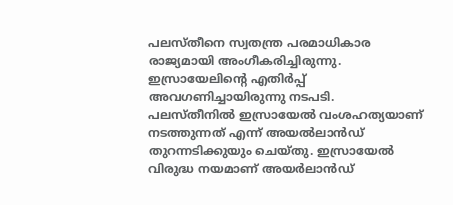പലസ്തീനെ സ്വതന്ത്ര പരമാധികാര രാജ്യമായി അംഗീകരിച്ചിരുന്നു. ഇസ്രായേലിന്റെ എതിര്‍പ്പ് അവഗണിച്ചായിരുന്നു നടപടി. പലസ്തീനില്‍ ഇസ്രായേല്‍ വംശഹത്യയാണ് നടത്തുന്നത് എന്ന് അയല്‍ലാന്‍ഡ് തുറന്നടിക്കുയും ചെയ്തു. ഇസ്രായേല്‍ വിരുദ്ധ നയമാണ് അയര്‍ലാന്‍ഡ്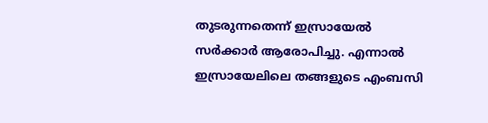തുടരുന്നതെന്ന് ഇസ്രായേല്‍ സര്‍ക്കാര്‍ ആരോപിച്ചു. എന്നാല്‍ ഇസ്രായേലിലെ തങ്ങളുടെ എംബസി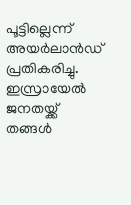പൂട്ടില്ലെന്ന് അയര്‍ലാന്‍ഡ് പ്രതികരിച്ചു. ഇസ്രായേല്‍ ജനതയ്ക്ക് തങ്ങള്‍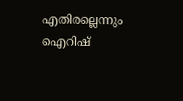എതിരല്ലെന്നും ഐറിഷ്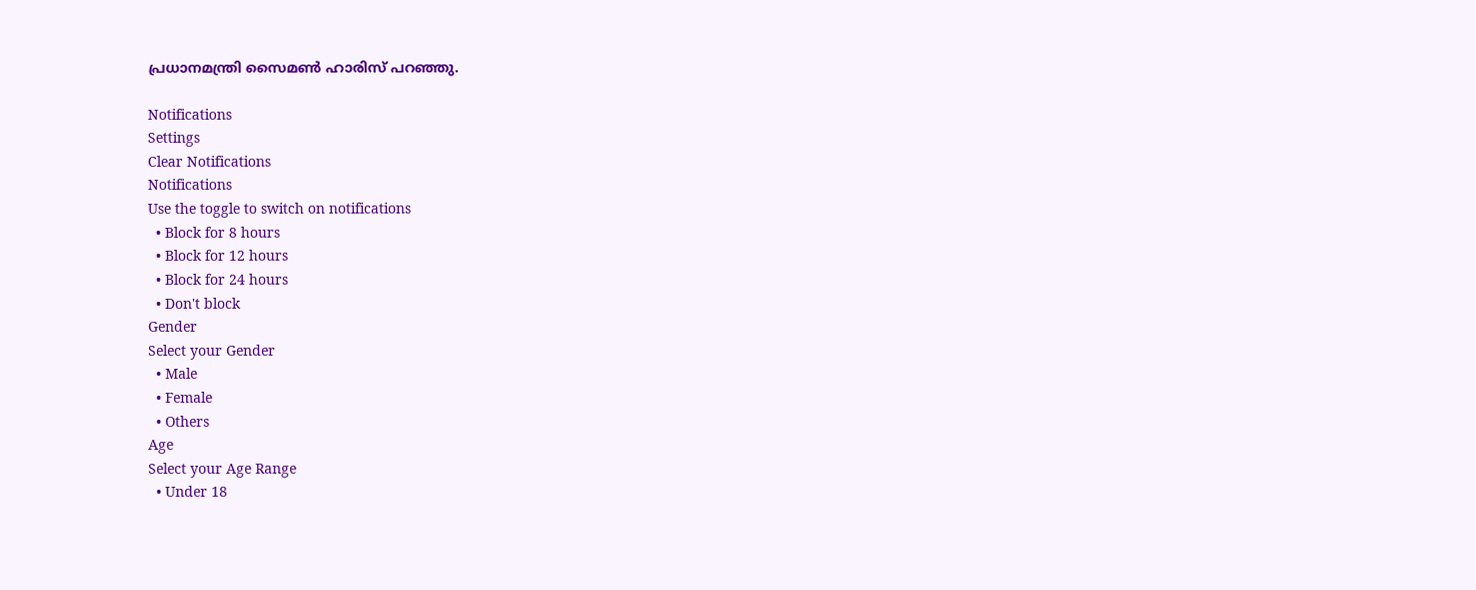പ്രധാനമന്ത്രി സൈമണ്‍ ഹാരിസ് പറഞ്ഞു.

Notifications
Settings
Clear Notifications
Notifications
Use the toggle to switch on notifications
  • Block for 8 hours
  • Block for 12 hours
  • Block for 24 hours
  • Don't block
Gender
Select your Gender
  • Male
  • Female
  • Others
Age
Select your Age Range
  • Under 18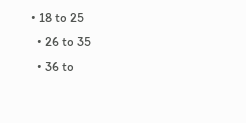• 18 to 25
  • 26 to 35
  • 36 to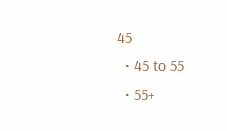45
  • 45 to 55
  • 55+